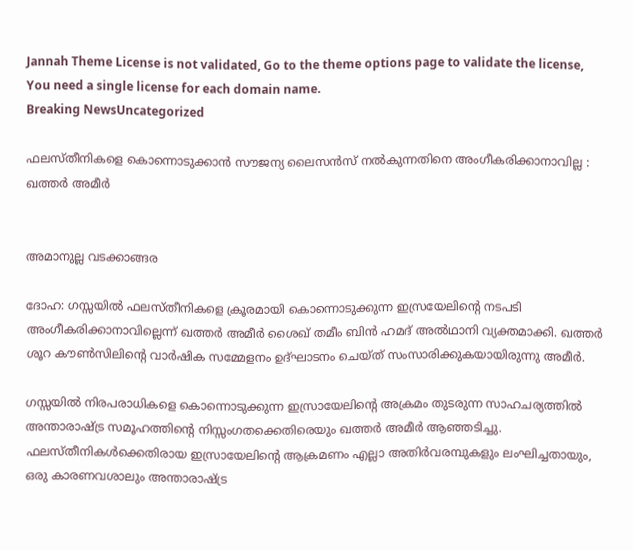Jannah Theme License is not validated, Go to the theme options page to validate the license, You need a single license for each domain name.
Breaking NewsUncategorized

ഫലസ്തീനികളെ കൊന്നൊടുക്കാന്‍ സൗജന്യ ലൈസന്‍സ് നല്‍കുന്നതിനെ അംഗീകരിക്കാനാവില്ല : ഖത്തര്‍ അമീര്‍


അമാനുല്ല വടക്കാങ്ങര

ദോഹ: ഗസ്സയില്‍ ഫലസ്തീനികളെ ക്രൂരമായി കൊന്നൊടുക്കുന്ന ഇസ്രയേലിന്റെ നടപടി അംഗീകരിക്കാനാവില്ലെന്ന് ഖത്തര്‍ അമീര്‍ ശൈഖ് തമീം ബിന്‍ ഹമദ് അല്‍ഥാനി വ്യക്തമാക്കി. ഖത്തര്‍ ശൂറ കൗണ്‍സിലിന്റെ വാര്‍ഷിക സമ്മേളനം ഉദ്ഘാടനം ചെയ്ത് സംസാരിക്കുകയായിരുന്നു അമീര്‍.

ഗസ്സയില്‍ നിരപരാധികളെ കൊന്നൊടുക്കുന്ന ഇസ്രായേലിന്റെ അക്രമം തുടരുന്ന സാഹചര്യത്തില്‍ അന്താരാഷ്ട്ര സമൂഹത്തിന്റെ നിസ്സംഗതക്കെതിരെയും ഖത്തര്‍ അമീര്‍ ആഞ്ഞടിച്ചു. ഫലസ്തീനികള്‍ക്കെതിരായ ഇസ്രായേലിന്റെ ആക്രമണം എല്ലാ അതിര്‍വരമ്പുകളും ലംഘിച്ചതായും, ഒരു കാരണവശാലും അന്താരാഷ്ട്ര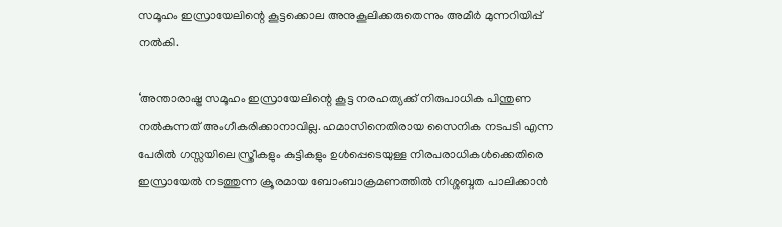സമൂഹം ഇസ്രായേലിന്റെ കൂട്ടക്കൊല അനുകൂലിക്കരുതെന്നും അമീര്‍ മുന്നറിയിപ്പ് നല്‍കി.

‘അന്താരാഷ്ട്ര സമൂഹം ഇസ്രായേലിന്റെ കൂട്ട നരഹത്യക്ക് നിരുപാധിക പിന്തുണ നല്‍കുന്നത് അംഗീകരിക്കാനാവില്ല. ഹമാസിനെതിരായ സൈനിക നടപടി എന്ന പേരില്‍ ഗസ്സയിലെ സ്ത്രീകളും കുട്ടികളും ഉള്‍പ്പെടെയുള്ള നിരപരാധികള്‍ക്കെതിരെ ഇസ്രായേല്‍ നടത്തുന്ന ക്രൂരമായ ബോംബാക്രമണത്തില്‍ നിശ്ശബ്ദത പാലിക്കാന്‍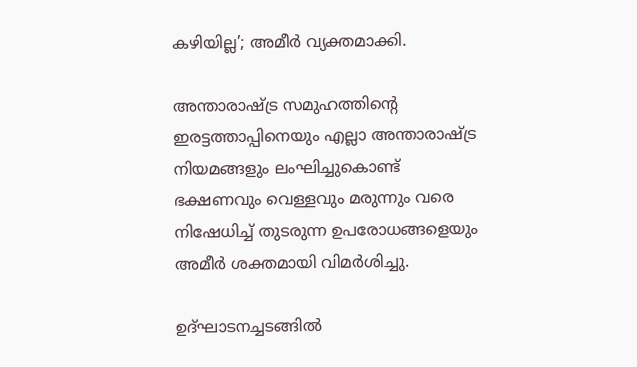കഴിയില്ല’; അമീര്‍ വ്യക്തമാക്കി.

അന്താരാഷ്ട്ര സമുഹത്തിന്റെ ഇരട്ടത്താപ്പിനെയും എല്ലാ അന്താരാഷ്ട്ര നിയമങ്ങളും ലംഘിച്ചുകൊണ്ട് ഭക്ഷണവും വെള്ളവും മരുന്നും വരെ നിഷേധിച്ച് തുടരുന്ന ഉപരോധങ്ങളെയും അമീര്‍ ശക്തമായി വിമര്‍ശിച്ചു.

ഉദ്ഘാടനച്ചടങ്ങില്‍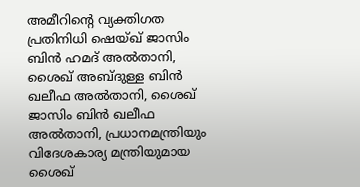അമീറിന്റെ വ്യക്തിഗത പ്രതിനിധി ഷെയ്ഖ് ജാസിം ബിന്‍ ഹമദ് അല്‍താനി, ശൈഖ് അബ്ദുള്ള ബിന്‍ ഖലീഫ അല്‍താനി, ശൈഖ് ജാസിം ബിന്‍ ഖലീഫ അല്‍താനി, പ്രധാനമന്ത്രിയും വിദേശകാര്യ മന്ത്രിയുമായ ശൈഖ്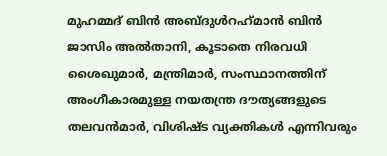മുഹമ്മദ് ബിന്‍ അബ്ദുള്‍റഹ്‌മാന്‍ ബിന്‍ ജാസിം അല്‍താനി, കൂടാതെ നിരവധി ശൈഖുമാര്‍, മന്ത്രിമാര്‍, സംസ്ഥാനത്തിന് അംഗീകാരമുള്ള നയതന്ത്ര ദൗത്യങ്ങളുടെ തലവന്‍മാര്‍, വിശിഷ്ട വ്യക്തികള്‍ എന്നിവരും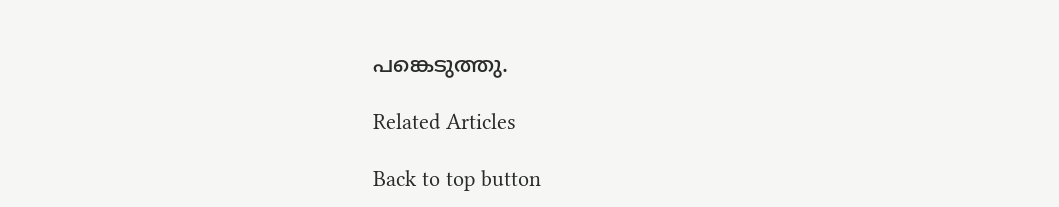പങ്കെടുത്തു.

Related Articles

Back to top button